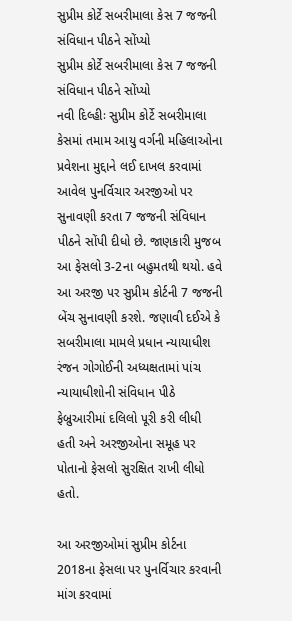સુપ્રીમ કોર્ટે સબરીમાલા કેસ 7 જજની સંવિધાન પીઠને સોંપ્યો
સુપ્રીમ કોર્ટે સબરીમાલા કેસ 7 જજની સંવિધાન પીઠને સોંપ્યો
નવી દિલ્હીઃ સુપ્રીમ કોર્ટે સબરીમાલા કેસમાં તમામ આયુ વર્ગની મહિલાઓના પ્રવેશના મુદ્દાને લઈ દાખલ કરવામાં આવેલ પુનર્વિચાર અરજીઓ પર સુનાવણી કરતા 7 જજની સંવિધાન પીઠને સોંપી દીધો છે. જાણકારી મુજબ આ ફેસલો 3-2ના બહુમતથી થયો. હવે આ અરજી પર સુપ્રીમ કોર્ટની 7 જજની બેંચ સુનાવણી કરશે. જણાવી દઈએ કે સબરીમાલા મામલે પ્રધાન ન્યાયાધીશ રંજન ગોગોઈની અધ્યક્ષતામાં પાંચ ન્યાયાધીશોની સંવિધાન પીઠે ફેબ્રુઆરીમાં દલિલો પૂરી કરી લીધી હતી અને અરજીઓના સમૂહ પર પોતાનો ફેસલો સુરક્ષિત રાખી લીધો હતો.

આ અરજીઓમાં સુપ્રીમ કોર્ટના 2018ના ફેસલા પર પુનર્વિચાર કરવાની માંગ કરવામાં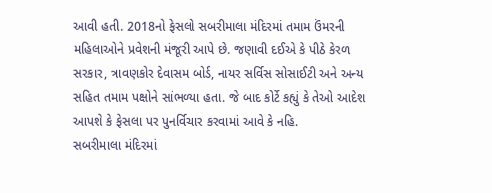આવી હતી. 2018નો ફેસલો સબરીમાલા મંદિરમાં તમામ ઉંમરની મહિલાઓને પ્રવેશની મંજૂરી આપે છે. જણાવી દઈએ કે પીઠે કેરળ સરકાર, ત્રાવણકોર દેવાસમ બોર્ડ, નાયર સર્વિસ સોસાઈટી અને અન્ય સહિત તમામ પક્ષોને સાંભળ્યા હતા. જે બાદ કોર્ટે કહ્યું કે તેઓ આદેશ આપશે કે ફેસલા પર પુનર્વિચાર કરવામાં આવે કે નહિ.
સબરીમાલા મંદિરમાં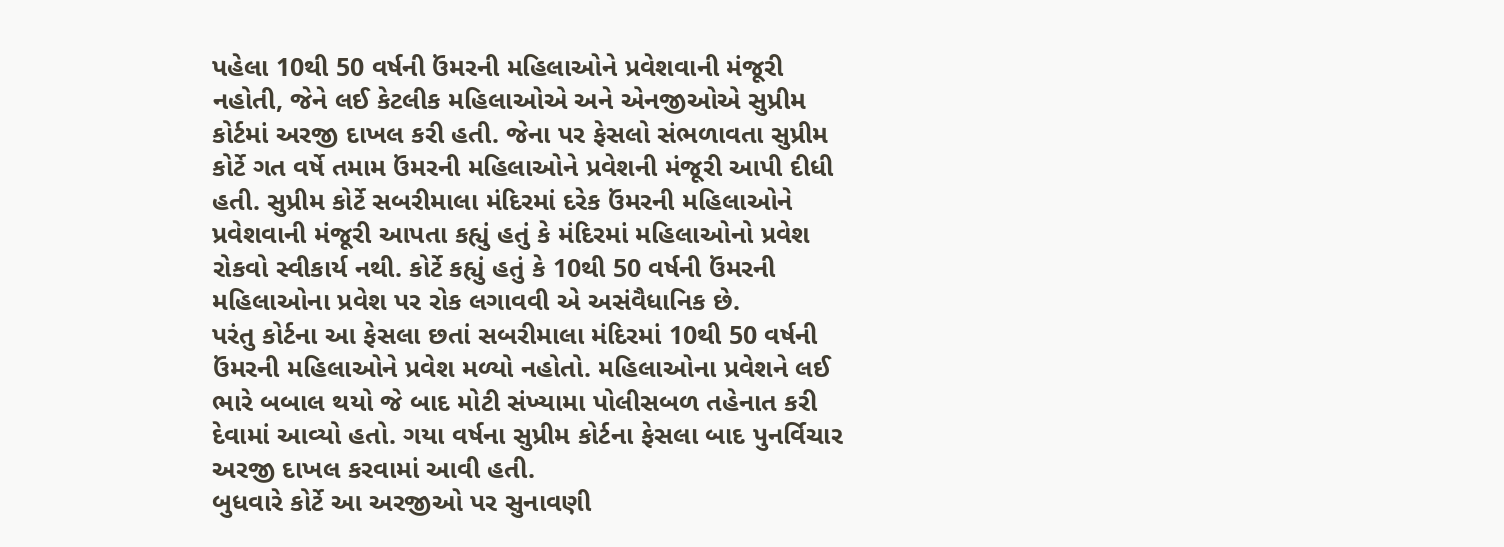પહેલા 10થી 50 વર્ષની ઉંમરની મહિલાઓને પ્રવેશવાની મંજૂરી નહોતી, જેને લઈ કેટલીક મહિલાઓએ અને એનજીઓએ સુપ્રીમ કોર્ટમાં અરજી દાખલ કરી હતી. જેના પર ફેસલો સંભળાવતા સુપ્રીમ કોર્ટે ગત વર્ષે તમામ ઉંમરની મહિલાઓને પ્રવેશની મંજૂરી આપી દીધી હતી. સુપ્રીમ કોર્ટે સબરીમાલા મંદિરમાં દરેક ઉંમરની મહિલાઓને પ્રવેશવાની મંજૂરી આપતા કહ્યું હતું કે મંદિરમાં મહિલાઓનો પ્રવેશ રોકવો સ્વીકાર્ય નથી. કોર્ટે કહ્યું હતું કે 10થી 50 વર્ષની ઉંમરની મહિલાઓના પ્રવેશ પર રોક લગાવવી એ અસંવૈધાનિક છે.
પરંતુ કોર્ટના આ ફેસલા છતાં સબરીમાલા મંદિરમાં 10થી 50 વર્ષની ઉંમરની મહિલાઓને પ્રવેશ મળ્યો નહોતો. મહિલાઓના પ્રવેશને લઈ ભારે બબાલ થયો જે બાદ મોટી સંખ્યામા પોલીસબળ તહેનાત કરી દેવામાં આવ્યો હતો. ગયા વર્ષના સુપ્રીમ કોર્ટના ફેસલા બાદ પુનર્વિચાર અરજી દાખલ કરવામાં આવી હતી.
બુધવારે કોર્ટે આ અરજીઓ પર સુનાવણી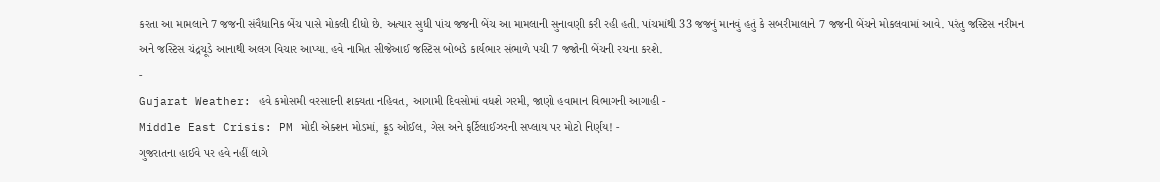કરતા આ મામલાને 7 જજની સંવૈધાનિક બેંચ પાસે મોકલી દીધો છે. અત્યાર સુધી પાંચ જજની બેંચ આ મામલાની સુનાવણી કરી રહી હતી. પાંચમાંથી 33 જજનું માનવું હતું કે સબરીમાલાને 7 જજની બેંચને મોકલવામાં આવે. પરંતુ જસ્ટિસ નરીમન અને જસ્ટિસ ચંદ્રચૂડે આનાથી અલગ વિચાર આપ્યા. હવે નામિત સીજેઆઈ જસ્ટિસ બોબડે કાર્યભાર સંભાળે પચી 7 જજોની બેંચની રચના કરશે.
-
Gujarat Weather: હવે કમોસમી વરસાદની શક્યતા નહિવત, આગામી દિવસોમાં વધશે ગરમી, જાણો હવામાન વિભાગની આગાહી -
Middle East Crisis: PM મોદી એક્શન મોડમાં, ક્રૂડ ઓઈલ, ગેસ અને ફર્ટિલાઈઝરની સપ્લાય પર મોટો નિર્ણય! -
ગુજરાતના હાઈવે પર હવે નહીં લાગે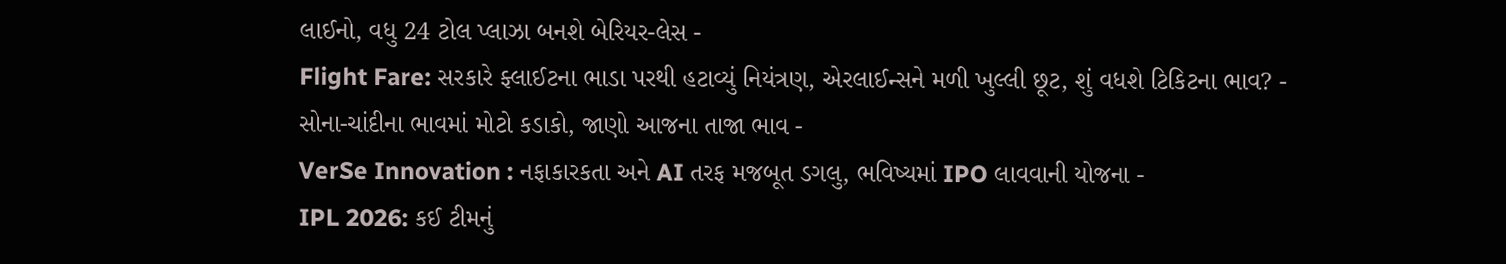લાઈનો, વધુ 24 ટોલ પ્લાઝા બનશે બેરિયર-લેસ -
Flight Fare: સરકારે ફ્લાઈટના ભાડા પરથી હટાવ્યું નિયંત્રણ, એરલાઈન્સને મળી ખુલ્લી છૂટ, શું વધશે ટિકિટના ભાવ? -
સોના-ચાંદીના ભાવમાં મોટો કડાકો, જાણો આજના તાજા ભાવ -
VerSe Innovation : નફાકારકતા અને AI તરફ મજબૂત ડગલુ, ભવિષ્યમાં IPO લાવવાની યોજના -
IPL 2026: કઈ ટીમનું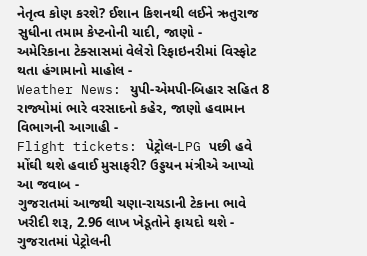નેતૃત્વ કોણ કરશે? ઈશાન કિશનથી લઈને ઋતુરાજ સુધીના તમામ કેપ્ટનોની યાદી, જાણો -
અમેરિકાના ટેક્સાસમાં વેલેરો રિફાઇનરીમાં વિસ્ફોટ થતા હંગામાનો માહોલ -
Weather News: યુપી-એમપી-બિહાર સહિત 8 રાજ્યોમાં ભારે વરસાદનો કહેર, જાણો હવામાન વિભાગની આગાહી -
Flight tickets: પેટ્રોલ-LPG પછી હવે મોંઘી થશે હવાઈ મુસાફરી? ઉડ્ડયન મંત્રીએ આપ્યો આ જવાબ -
ગુજરાતમાં આજથી ચણા-રાયડાની ટેકાના ભાવે ખરીદી શરૂ, 2.96 લાખ ખેડૂતોને ફાયદો થશે -
ગુજરાતમાં પેટ્રોલની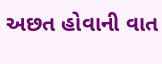અછત હોવાની વાત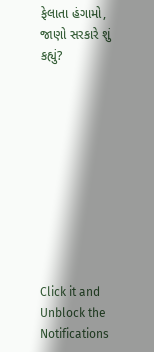ફેલાતા હંગામો, જાણો સરકારે શું કહ્યું?










Click it and Unblock the Notifications